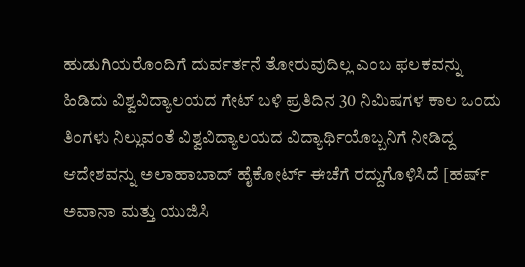ಹುಡುಗಿಯರೊಂದಿಗೆ ದುರ್ವರ್ತನೆ ತೋರುವುದಿಲ್ಲ ಎಂಬ ಫಲಕವನ್ನು ಹಿಡಿದು ವಿಶ್ವವಿದ್ಯಾಲಯದ ಗೇಟ್ ಬಳಿ ಪ್ರತಿದಿನ 30 ನಿಮಿಷಗಳ ಕಾಲ ಒಂದು ತಿಂಗಳು ನಿಲ್ಲುವಂತೆ ವಿಶ್ವವಿದ್ಯಾಲಯದ ವಿದ್ಯಾರ್ಥಿಯೊಬ್ಬನಿಗೆ ನೀಡಿದ್ದ ಆದೇಶವನ್ನು ಅಲಾಹಾಬಾದ್ ಹೈಕೋರ್ಟ್ ಈಚೆಗೆ ರದ್ದುಗೊಳಿಸಿದೆ [ಹರ್ಷ್ ಅವಾನಾ ಮತ್ತು ಯುಜಿಸಿ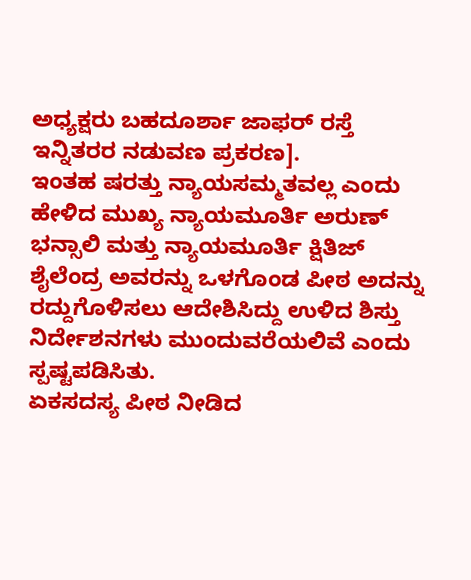ಅಧ್ಯಕ್ಷರು ಬಹದೂರ್ಶಾ ಜಾಫರ್ ರಸ್ತೆ ಇನ್ನಿತರರ ನಡುವಣ ಪ್ರಕರಣ].
ಇಂತಹ ಷರತ್ತು ನ್ಯಾಯಸಮ್ಮತವಲ್ಲ ಎಂದು ಹೇಳಿದ ಮುಖ್ಯ ನ್ಯಾಯಮೂರ್ತಿ ಅರುಣ್ ಭನ್ಸಾಲಿ ಮತ್ತು ನ್ಯಾಯಮೂರ್ತಿ ಕ್ಷಿತಿಜ್ ಶೈಲೆಂದ್ರ ಅವರನ್ನು ಒಳಗೊಂಡ ಪೀಠ ಅದನ್ನು ರದ್ದುಗೊಳಿಸಲು ಆದೇಶಿಸಿದ್ದು ಉಳಿದ ಶಿಸ್ತು ನಿರ್ದೇಶನಗಳು ಮುಂದುವರೆಯಲಿವೆ ಎಂದು ಸ್ಪಷ್ಟಪಡಿಸಿತು.
ಏಕಸದಸ್ಯ ಪೀಠ ನೀಡಿದ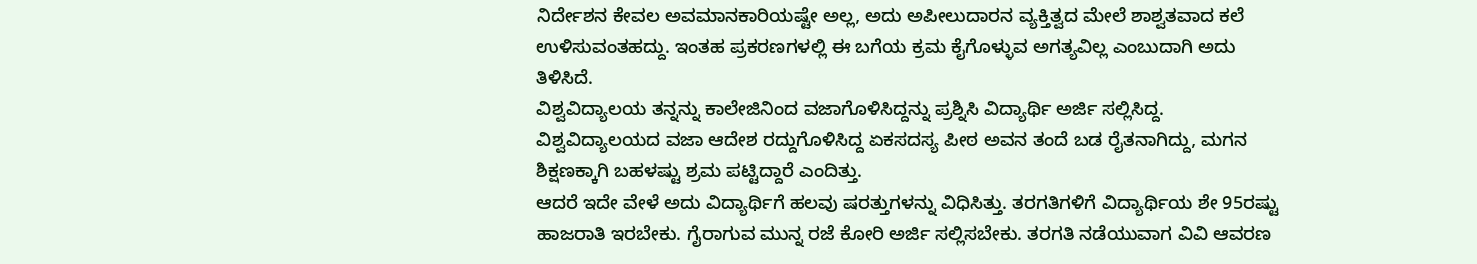ನಿರ್ದೇಶನ ಕೇವಲ ಅವಮಾನಕಾರಿಯಷ್ಟೇ ಅಲ್ಲ, ಅದು ಅಪೀಲುದಾರನ ವ್ಯಕ್ತಿತ್ವದ ಮೇಲೆ ಶಾಶ್ವತವಾದ ಕಲೆ ಉಳಿಸುವಂತಹದ್ದು. ಇಂತಹ ಪ್ರಕರಣಗಳಲ್ಲಿ ಈ ಬಗೆಯ ಕ್ರಮ ಕೈಗೊಳ್ಳುವ ಅಗತ್ಯವಿಲ್ಲ ಎಂಬುದಾಗಿ ಅದು ತಿಳಿಸಿದೆ.
ವಿಶ್ವವಿದ್ಯಾಲಯ ತನ್ನನ್ನು ಕಾಲೇಜಿನಿಂದ ವಜಾಗೊಳಿಸಿದ್ದನ್ನು ಪ್ರಶ್ನಿಸಿ ವಿದ್ಯಾರ್ಥಿ ಅರ್ಜಿ ಸಲ್ಲಿಸಿದ್ದ. ವಿಶ್ವವಿದ್ಯಾಲಯದ ವಜಾ ಆದೇಶ ರದ್ದುಗೊಳಿಸಿದ್ದ ಏಕಸದಸ್ಯ ಪೀಠ ಅವನ ತಂದೆ ಬಡ ರೈತನಾಗಿದ್ದು, ಮಗನ ಶಿಕ್ಷಣಕ್ಕಾಗಿ ಬಹಳಷ್ಟು ಶ್ರಮ ಪಟ್ಟಿದ್ದಾರೆ ಎಂದಿತ್ತು.
ಆದರೆ ಇದೇ ವೇಳೆ ಅದು ವಿದ್ಯಾರ್ಥಿಗೆ ಹಲವು ಷರತ್ತುಗಳನ್ನು ವಿಧಿಸಿತ್ತು. ತರಗತಿಗಳಿಗೆ ವಿದ್ಯಾರ್ಥಿಯ ಶೇ 95ರಷ್ಟು ಹಾಜರಾತಿ ಇರಬೇಕು. ಗೈರಾಗುವ ಮುನ್ನ ರಜೆ ಕೋರಿ ಅರ್ಜಿ ಸಲ್ಲಿಸಬೇಕು. ತರಗತಿ ನಡೆಯುವಾಗ ವಿವಿ ಆವರಣ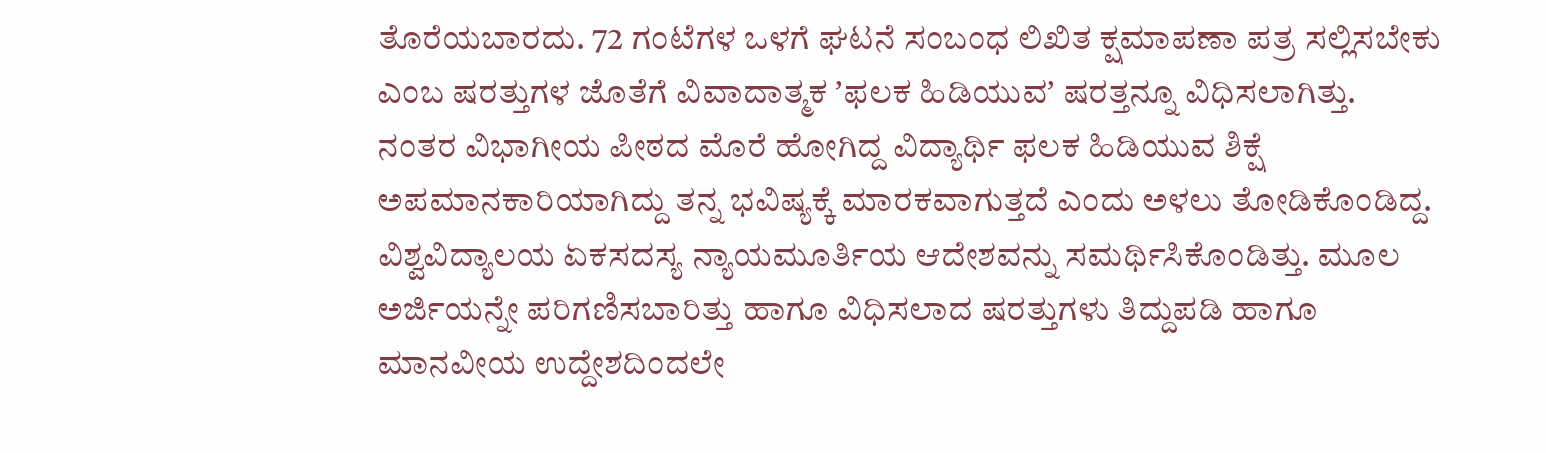ತೊರೆಯಬಾರದು. 72 ಗಂಟೆಗಳ ಒಳಗೆ ಘಟನೆ ಸಂಬಂಧ ಲಿಖಿತ ಕ್ಷಮಾಪಣಾ ಪತ್ರ ಸಲ್ಲಿಸಬೇಕು ಎಂಬ ಷರತ್ತುಗಳ ಜೊತೆಗೆ ವಿವಾದಾತ್ಮಕ ʼಫಲಕ ಹಿಡಿಯುವʼ ಷರತ್ತನ್ನೂ ವಿಧಿಸಲಾಗಿತ್ತು.
ನಂತರ ವಿಭಾಗೀಯ ಪೀಠದ ಮೊರೆ ಹೋಗಿದ್ದ ವಿದ್ಯಾರ್ಥಿ ಫಲಕ ಹಿಡಿಯುವ ಶಿಕ್ಷೆ ಅಪಮಾನಕಾರಿಯಾಗಿದ್ದು ತನ್ನ ಭವಿಷ್ಯಕ್ಕೆ ಮಾರಕವಾಗುತ್ತದೆ ಎಂದು ಅಳಲು ತೋಡಿಕೊಂಡಿದ್ದ.
ವಿಶ್ವವಿದ್ಯಾಲಯ ಏಕಸದಸ್ಯ ನ್ಯಾಯಮೂರ್ತಿಯ ಆದೇಶವನ್ನು ಸಮರ್ಥಿಸಿಕೊಂಡಿತ್ತು. ಮೂಲ ಅರ್ಜಿಯನ್ನೇ ಪರಿಗಣಿಸಬಾರಿತ್ತು ಹಾಗೂ ವಿಧಿಸಲಾದ ಷರತ್ತುಗಳು ತಿದ್ದುಪಡಿ ಹಾಗೂ ಮಾನವೀಯ ಉದ್ದೇಶದಿಂದಲೇ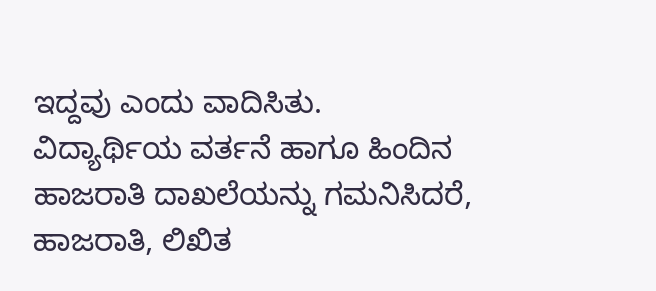ಇದ್ದವು ಎಂದು ವಾದಿಸಿತು.
ವಿದ್ಯಾರ್ಥಿಯ ವರ್ತನೆ ಹಾಗೂ ಹಿಂದಿನ ಹಾಜರಾತಿ ದಾಖಲೆಯನ್ನು ಗಮನಿಸಿದರೆ, ಹಾಜರಾತಿ, ಲಿಖಿತ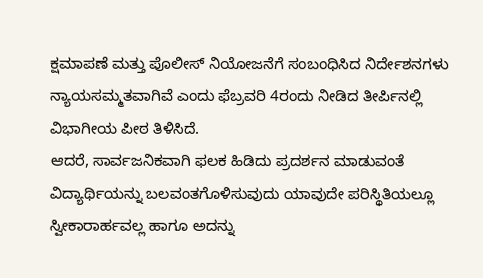ಕ್ಷಮಾಪಣೆ ಮತ್ತು ಪೊಲೀಸ್ ನಿಯೋಜನೆಗೆ ಸಂಬಂಧಿಸಿದ ನಿರ್ದೇಶನಗಳು ನ್ಯಾಯಸಮ್ಮತವಾಗಿವೆ ಎಂದು ಫೆಬ್ರವರಿ 4ರಂದು ನೀಡಿದ ತೀರ್ಪಿನಲ್ಲಿ ವಿಭಾಗೀಯ ಪೀಠ ತಿಳಿಸಿದೆ.
ಆದರೆ, ಸಾರ್ವಜನಿಕವಾಗಿ ಫಲಕ ಹಿಡಿದು ಪ್ರದರ್ಶನ ಮಾಡುವಂತೆ ವಿದ್ಯಾರ್ಥಿಯನ್ನು ಬಲವಂತಗೊಳಿಸುವುದು ಯಾವುದೇ ಪರಿಸ್ಥಿತಿಯಲ್ಲೂ ಸ್ವೀಕಾರಾರ್ಹವಲ್ಲ ಹಾಗೂ ಅದನ್ನು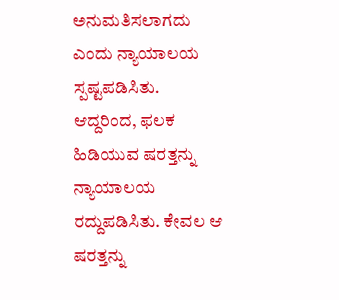ಅನುಮತಿಸಲಾಗದು ಎಂದು ನ್ಯಾಯಾಲಯ ಸ್ಪಷ್ಟಪಡಿಸಿತು.
ಆದ್ದರಿಂದ, ಫಲಕ ಹಿಡಿಯುವ ಷರತ್ತನ್ನು ನ್ಯಾಯಾಲಯ ರದ್ದುಪಡಿಸಿತು. ಕೇವಲ ಆ ಷರತ್ತನ್ನು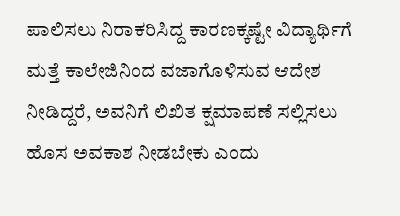ಪಾಲಿಸಲು ನಿರಾಕರಿಸಿದ್ದ ಕಾರಣಕ್ಕಷ್ಟೇ ವಿದ್ಯಾರ್ಥಿಗೆ ಮತ್ತೆ ಕಾಲೇಜಿನಿಂದ ವಜಾಗೊಳಿಸುವ ಆದೇಶ ನೀಡಿದ್ದರೆ, ಅವನಿಗೆ ಲಿಖಿತ ಕ್ಷಮಾಪಣೆ ಸಲ್ಲಿಸಲು ಹೊಸ ಅವಕಾಶ ನೀಡಬೇಕು ಎಂದು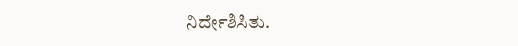ನಿರ್ದೇಶಿಸಿತು.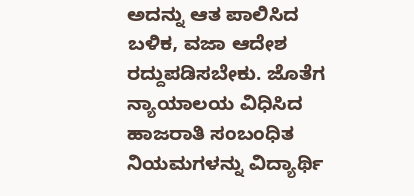ಅದನ್ನು ಆತ ಪಾಲಿಸಿದ ಬಳಿಕ, ವಜಾ ಆದೇಶ ರದ್ದುಪಡಿಸಬೇಕು. ಜೊತೆಗ ನ್ಯಾಯಾಲಯ ವಿಧಿಸಿದ ಹಾಜರಾತಿ ಸಂಬಂಧಿತ ನಿಯಮಗಳನ್ನು ವಿದ್ಯಾರ್ಥಿ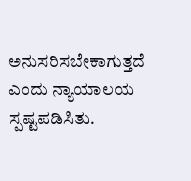ಅನುಸರಿಸಬೇಕಾಗುತ್ತದೆ ಎಂದು ನ್ಯಾಯಾಲಯ ಸ್ಪಷ್ಟಪಡಿಸಿತು.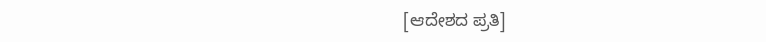[ಆದೇಶದ ಪ್ರತಿ]